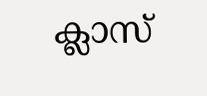ക്ലാസ്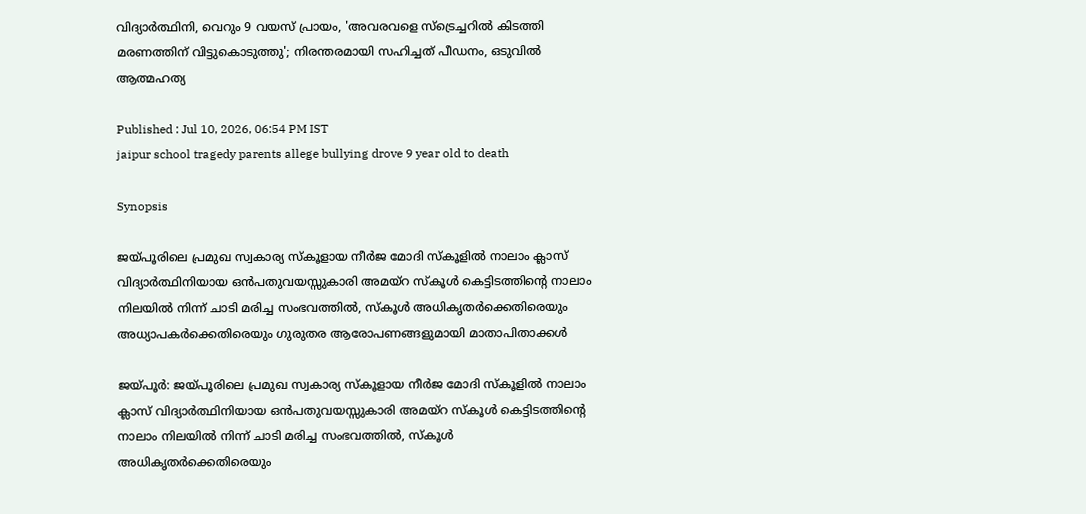വിദ്യാർത്ഥിനി, വെറും 9 വയസ് പ്രായം, 'അവരവളെ സ്ട്രെച്ചറിൽ കിടത്തി മരണത്തിന് വിട്ടുകൊടുത്തു'; നിരന്തരമായി സഹിച്ചത് പീഡനം, ഒടുവിൽ ആത്മഹത്യ

Published : Jul 10, 2026, 06:54 PM IST
jaipur school tragedy parents allege bullying drove 9 year old to death

Synopsis

ജയ്പൂരിലെ പ്രമുഖ സ്വകാര്യ സ്കൂളായ നീർജ മോദി സ്കൂളിൽ നാലാം ക്ലാസ് വിദ്യാർത്ഥിനിയായ ഒൻപതുവയസ്സുകാരി അമയ്റ സ്കൂൾ കെട്ടിടത്തിന്‍റെ നാലാം നിലയിൽ നിന്ന് ചാടി മരിച്ച സംഭവത്തിൽ, സ്കൂൾ അധികൃതർക്കെതിരെയും അധ്യാപകർക്കെതിരെയും ഗുരുതര ആരോപണങ്ങളുമായി മാതാപിതാക്കൾ

ജയ്പൂർ: ജയ്പൂരിലെ പ്രമുഖ സ്വകാര്യ സ്കൂളായ നീർജ മോദി സ്കൂളിൽ നാലാം ക്ലാസ് വിദ്യാർത്ഥിനിയായ ഒൻപതുവയസ്സുകാരി അമയ്റ സ്കൂൾ കെട്ടിടത്തിന്‍റെ നാലാം നിലയിൽ നിന്ന് ചാടി മരിച്ച സംഭവത്തിൽ, സ്കൂൾ അധികൃതർക്കെതിരെയും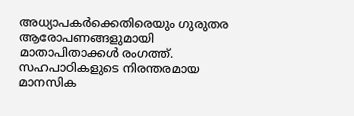അധ്യാപകർക്കെതിരെയും ഗുരുതര ആരോപണങ്ങളുമായി മാതാപിതാക്കൾ രംഗത്ത്. സഹപാഠികളുടെ നിരന്തരമായ മാനസിക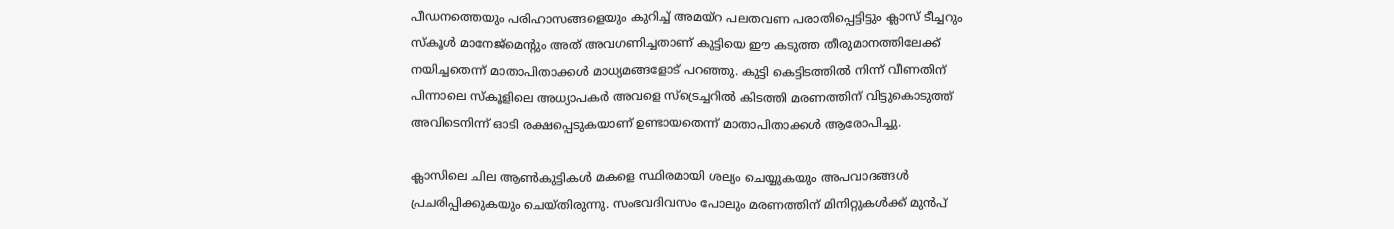പീഡനത്തെയും പരിഹാസങ്ങളെയും കുറിച്ച് അമയ്റ പലതവണ പരാതിപ്പെട്ടിട്ടും ക്ലാസ് ടീച്ചറും സ്കൂൾ മാനേജ്‌മെന്‍റും അത് അവഗണിച്ചതാണ് കുട്ടിയെ ഈ കടുത്ത തീരുമാനത്തിലേക്ക് നയിച്ചതെന്ന് മാതാപിതാക്കൾ മാധ്യമങ്ങളോട് പറഞ്ഞു. കുട്ടി കെട്ടിടത്തിൽ നിന്ന് വീണതിന് പിന്നാലെ സ്കൂളിലെ അധ്യാപകർ അവളെ സ്ട്രെച്ചറിൽ കിടത്തി മരണത്തിന് വിട്ടുകൊടുത്ത് അവിടെനിന്ന് ഓടി രക്ഷപ്പെടുകയാണ് ഉണ്ടായതെന്ന് മാതാപിതാക്കൾ ആരോപിച്ചു.

ക്ലാസിലെ ചില ആൺകുട്ടികൾ മകളെ സ്ഥിരമായി ശല്യം ചെയ്യുകയും അപവാദങ്ങൾ പ്രചരിപ്പിക്കുകയും ചെയ്തിരുന്നു. സംഭവദിവസം പോലും മരണത്തിന് മിനിറ്റുകൾക്ക് മുൻപ്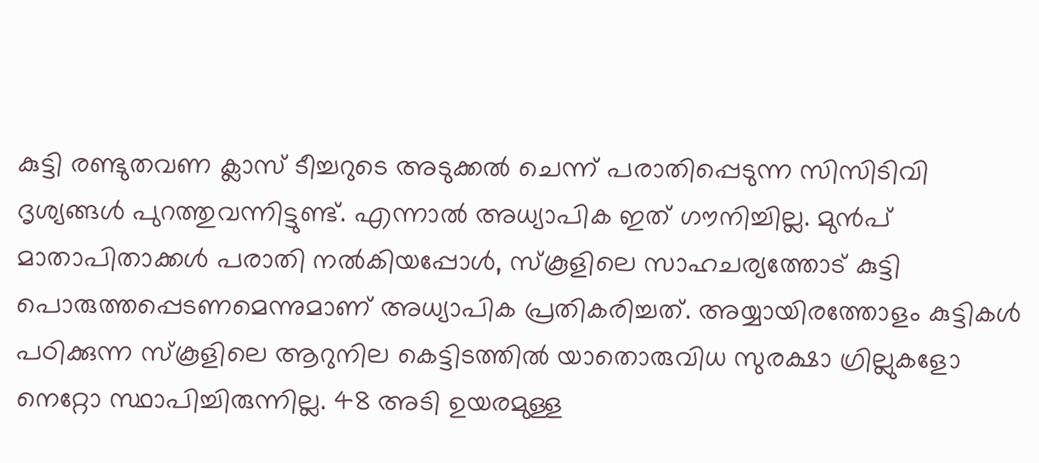കുട്ടി രണ്ടുതവണ ക്ലാസ് ടീച്ചറുടെ അടുക്കൽ ചെന്ന് പരാതിപ്പെടുന്ന സിസിടിവി ദൃശ്യങ്ങൾ പുറത്തുവന്നിട്ടുണ്ട്. എന്നാൽ അധ്യാപിക ഇത് ഗൗനിച്ചില്ല. മുൻപ് മാതാപിതാക്കൾ പരാതി നൽകിയപ്പോൾ, സ്കൂളിലെ സാഹചര്യത്തോട് കുട്ടി പൊരുത്തപ്പെടണമെന്നുമാണ് അധ്യാപിക പ്രതികരിച്ചത്. അയ്യായിരത്തോളം കുട്ടികൾ പഠിക്കുന്ന സ്കൂളിലെ ആറുനില കെട്ടിടത്തിൽ യാതൊരുവിധ സുരക്ഷാ ഗ്രില്ലുകളോ നെറ്റോ സ്ഥാപിച്ചിരുന്നില്ല. 48 അടി ഉയരമുള്ള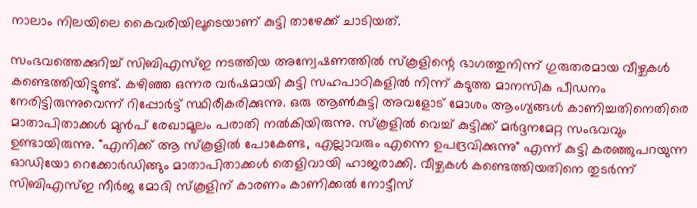നാലാം നിലയിലെ കൈവരിയിലൂടെയാണ് കുട്ടി താഴേക്ക് ചാടിയത്.

സംഭവത്തെക്കുറിച്ച് സിബിഎസ്ഇ നടത്തിയ അന്വേഷണത്തിൽ സ്കൂളിന്റെ ഭാഗത്തുനിന്ന് ഗുരുതരമായ വീഴ്ചകൾ കണ്ടെത്തിയിട്ടുണ്ട്. കഴിഞ്ഞ ഒന്നര വർഷമായി കുട്ടി സഹപാഠികളിൽ നിന്ന് കടുത്ത മാനസിക പീഡനം നേരിട്ടിരുന്നുവെന്ന് റിപ്പോർട്ട് സ്ഥിരീകരിക്കുന്നു. ഒരു ആൺകുട്ടി അവളോട് മോശം ആംഗ്യങ്ങൾ കാണിച്ചതിനെതിരെ മാതാപിതാക്കൾ മുൻപ് രേഖാമൂലം പരാതി നൽകിയിരുന്നു. സ്കൂളിൽ വെച്ച് കുട്ടിക്ക് മർദ്ദനമേറ്റ സംഭവവും ഉണ്ടായിരുന്നു. "എനിക്ക് ആ സ്കൂളിൽ പോകേണ്ട, എല്ലാവരും എന്നെ ഉപദ്രവിക്കുന്നു" എന്ന് കുട്ടി കരഞ്ഞുപറയുന്ന ഓഡിയോ റെക്കോർഡിങ്ങും മാതാപിതാക്കൾ തെളിവായി ഹാജരാക്കി. വീഴ്ചകൾ കണ്ടെത്തിയതിനെ തുടർന്ന് സിബിഎസ്ഇ നീർജ മോദി സ്കൂളിന് കാരണം കാണിക്കൽ നോട്ടീസ്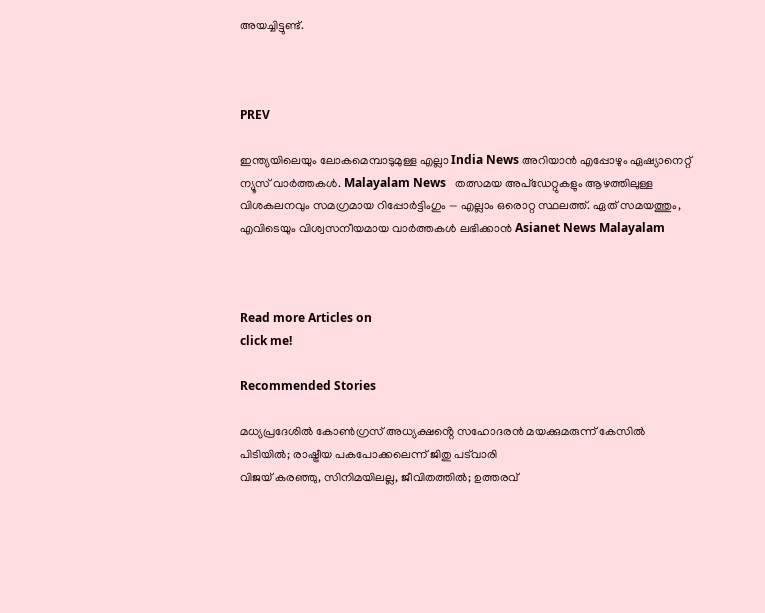അയച്ചിട്ടുണ്ട്.



PREV

ഇന്ത്യയിലെയും ലോകമെമ്പാടുമുള്ള എല്ലാ India News അറിയാൻ എപ്പോഴും ഏഷ്യാനെറ്റ് ന്യൂസ് വാർത്തകൾ. Malayalam News   തത്സമയ അപ്‌ഡേറ്റുകളും ആഴത്തിലുള്ള വിശകലനവും സമഗ്രമായ റിപ്പോർട്ടിംഗും — എല്ലാം ഒരൊറ്റ സ്ഥലത്ത്. ഏത് സമയത്തും, എവിടെയും വിശ്വസനീയമായ വാർത്തകൾ ലഭിക്കാൻ Asianet News Malayalam



Read more Articles on
click me!

Recommended Stories

മധ്യപ്രദേശിൽ കോൺഗ്രസ് അധ്യക്ഷൻ്റെ സഹോദരൻ മയക്കുമരുന്ന് കേസിൽ പിടിയിൽ; രാഷ്ട്രീയ പകപോക്കലെന്ന് ജിതു പട്‌വാരി
വിജയ് കരഞ്ഞു, സിനിമയിലല്ല, ജീവിതത്തിൽ; ഉത്തരവ്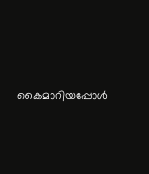കൈമാറിയപ്പോൾ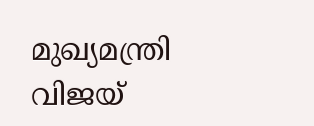മുഖ്യമന്ത്രി വിജയ്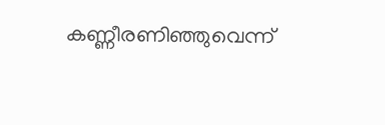കണ്ണീരണിഞ്ഞുവെന്ന്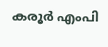കരൂർ എംപി